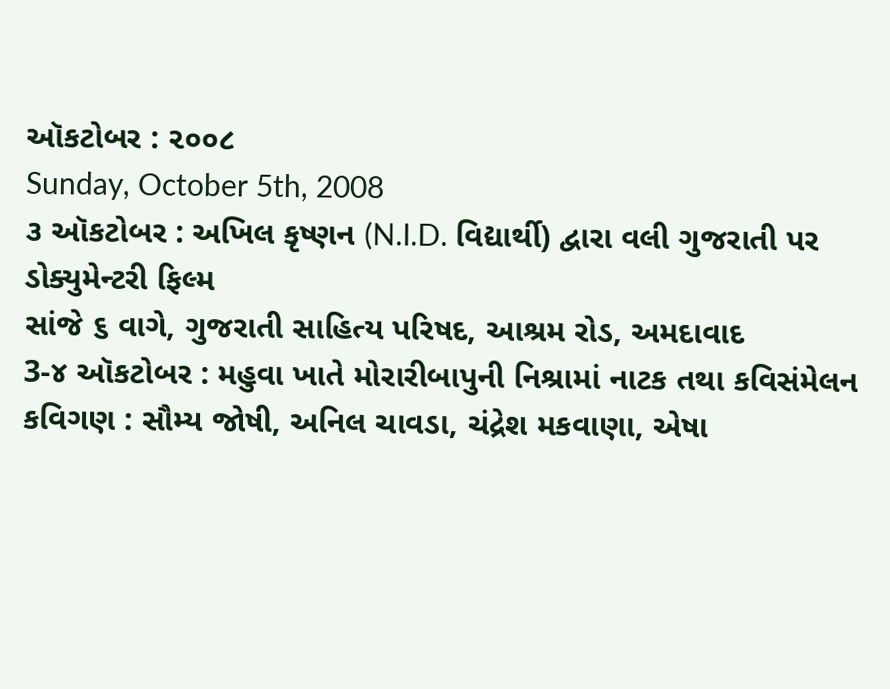ઑકટોબર : ૨૦૦૮
Sunday, October 5th, 2008
૩ ઑકટોબર : અખિલ કૃષ્ણન (N.I.D. વિદ્યાર્થી) દ્વારા વલી ગુજરાતી પર ડોક્યુમેન્ટરી ફિલ્મ
સાંજે ૬ વાગે, ગુજરાતી સાહિત્ય પરિષદ, આશ્રમ રોડ, અમદાવાદ
3-૪ ઑકટોબર : મહુવા ખાતે મોરારીબાપુની નિશ્રામાં નાટક તથા કવિસંમેલન
કવિગણ : સૌમ્ય જોષી, અનિલ ચાવડા, ચંદ્રેશ મકવાણા, એષા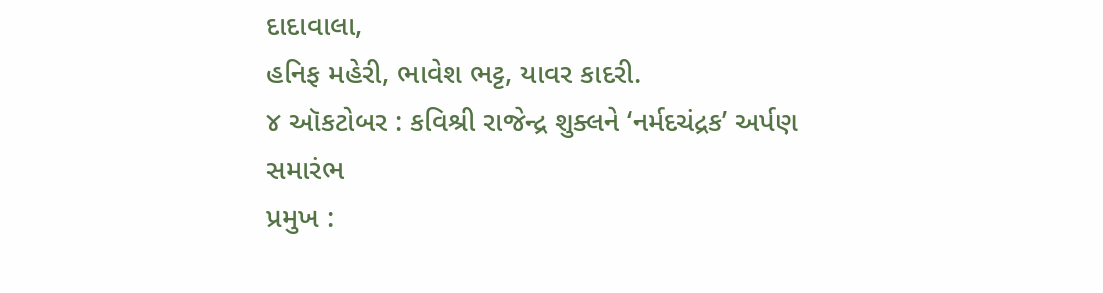દાદાવાલા,
હનિફ મહેરી, ભાવેશ ભટ્ટ, યાવર કાદરી.
૪ ઑકટોબર : કવિશ્રી રાજેન્દ્ર શુક્લને ‘નર્મદચંદ્રક’ અર્પણ સમારંભ
પ્રમુખ :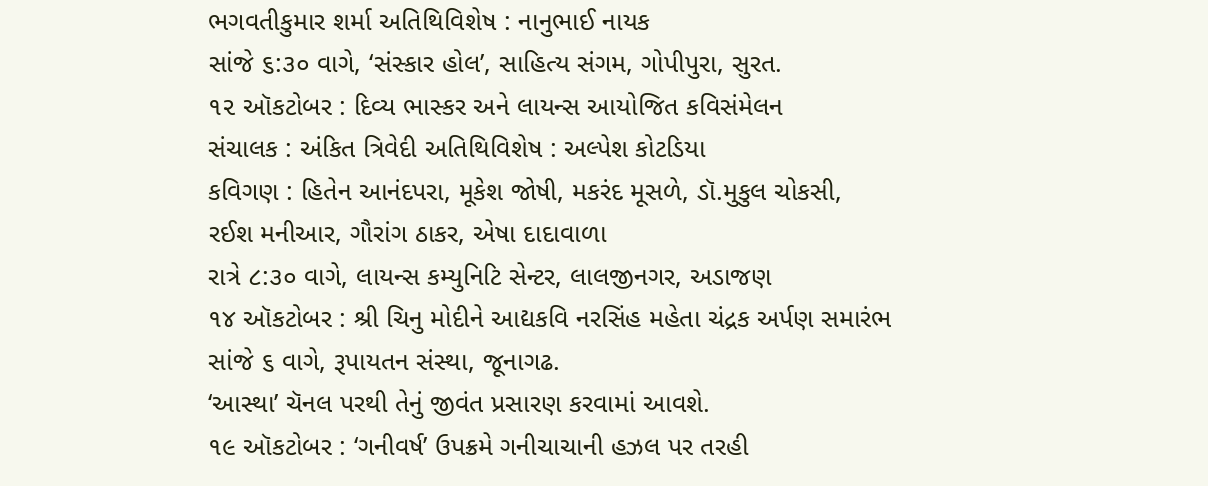ભગવતીકુમાર શર્મા અતિથિવિશેષ : નાનુભાઈ નાયક
સાંજે ૬:૩૦ વાગે, ‘સંસ્કાર હોલ’, સાહિત્ય સંગમ, ગોપીપુરા, સુરત.
૧૨ ઑકટોબર : દિવ્ય ભાસ્કર અને લાયન્સ આયોજિત કવિસંમેલન
સંચાલક : અંકિત ત્રિવેદી અતિથિવિશેષ : અલ્પેશ કોટડિયા
કવિગણ : હિતેન આનંદપરા, મૂકેશ જોષી, મકરંદ મૂસળે, ડૉ.મુકુલ ચોકસી,
રઈશ મનીઆર, ગૌરાંગ ઠાકર, એષા દાદાવાળા
રાત્રે ૮:૩૦ વાગે, લાયન્સ કમ્યુનિટિ સેન્ટર, લાલજીનગર, અડાજણ
૧૪ ઑકટોબર : શ્રી ચિનુ મોદીને આદ્યકવિ નરસિંહ મહેતા ચંદ્રક અર્પણ સમારંભ
સાંજે ૬ વાગે, રૂપાયતન સંસ્થા, જૂનાગઢ.
‘આસ્થા’ ચૅનલ પરથી તેનું જીવંત પ્રસારણ કરવામાં આવશે.
૧૯ ઑકટોબર : ‘ગનીવર્ષ’ ઉપક્રમે ગનીચાચાની હઝલ પર તરહી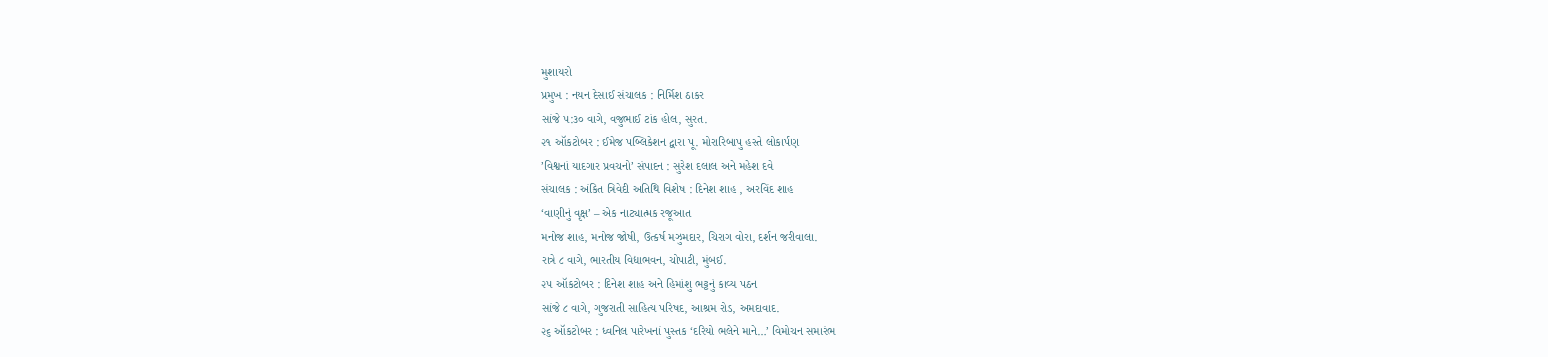મુશાયરો
પ્રમુખ : નયન દેસાઈ સંચાલક : નિર્મિશ ઠાકર
સાંજે ૫:૩૦ વાગે, વજુભાઈ ટાંક હોલ, સુરત.
૨૧ ઑકટોબર : ઈમેજ પબ્લિકેશન દ્વારા પૂ. મોરારિબાપુ હસ્તે લોકાર્પણ
’વિશ્વનાં યાદગાર પ્રવચનો’ સંપાદન : સુરેશ દલાલ અને મહેશ દવે
સંચાલક : અંકિત ત્રિવેદી અતિથિ વિશેષ : દિનેશ શાહ , અરવિંદ શાહ
‘વાણીનું વૃક્ષ’ – એક નાટ્યાત્મક રજૂઆત
મનોજ શાહ, મનોજ જોષી, ઉત્કર્ષ મઝુમદાર, ચિરાગ વોરા, દર્શન જરીવાલા.
રાત્રે ૮ વાગે, ભારતીય વિદ્યાભવન, ચોપાટી, મુંબઈ.
૨૫ ઑકટોબર : દિનેશ શાહ અને હિમાંશુ ભટ્ટનું કાવ્ય પઠન
સાંજે ૮ વાગે, ગુજરાતી સાહિત્ય પરિષદ, આશ્રમ રોડ, અમદાવાદ.
૨૬ ઑકટોબર : ધ્વનિલ પારેખનાં પુસ્તક ‘દરિયો ભલેને માને…’ વિમોચન સમારંભ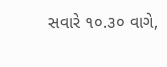સવારે ૧૦.૩૦ વાગે,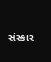સંસ્કાર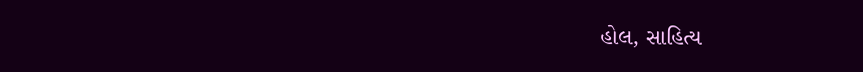હોલ, સાહિત્ય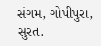સંગમ, ગોપીપુરા, સુરત.